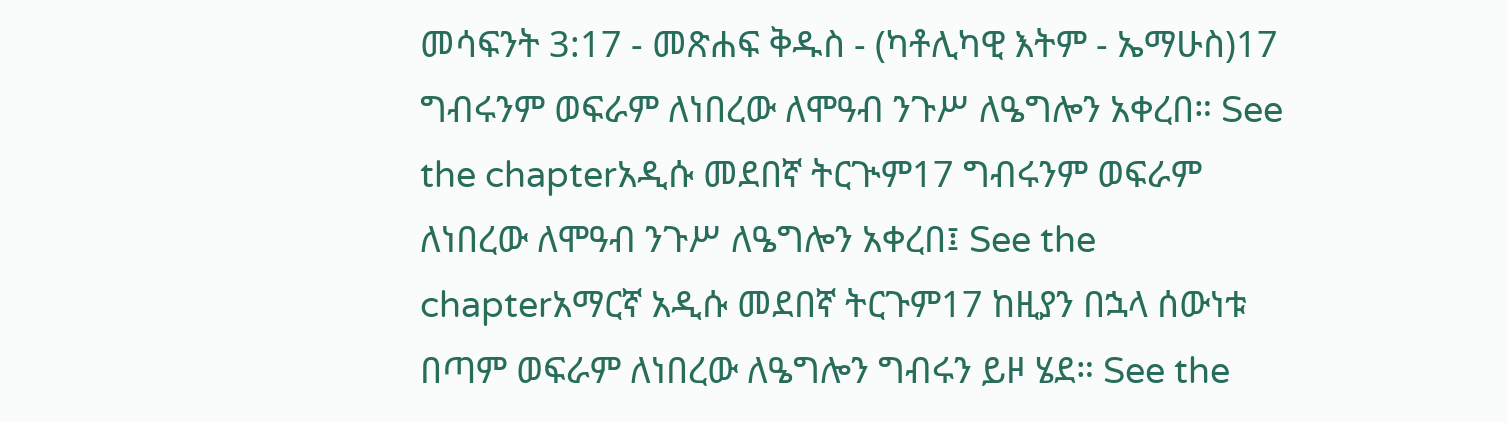መሳፍንት 3:17 - መጽሐፍ ቅዱስ - (ካቶሊካዊ እትም - ኤማሁስ)17 ግብሩንም ወፍራም ለነበረው ለሞዓብ ንጉሥ ለዔግሎን አቀረበ። See the chapterአዲሱ መደበኛ ትርጒም17 ግብሩንም ወፍራም ለነበረው ለሞዓብ ንጉሥ ለዔግሎን አቀረበ፤ See the chapterአማርኛ አዲሱ መደበኛ ትርጉም17 ከዚያን በኋላ ሰውነቱ በጣም ወፍራም ለነበረው ለዔግሎን ግብሩን ይዞ ሄደ። See the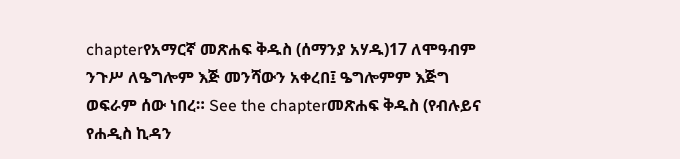chapterየአማርኛ መጽሐፍ ቅዱስ (ሰማንያ አሃዱ)17 ለሞዓብም ንጉሥ ለዔግሎም እጅ መንሻውን አቀረበ፤ ዔግሎምም እጅግ ወፍራም ሰው ነበረ። See the chapterመጽሐፍ ቅዱስ (የብሉይና የሐዲስ ኪዳን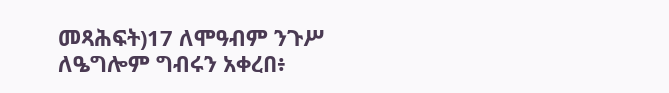መጻሕፍት)17 ለሞዓብም ንጉሥ ለዔግሎም ግብሩን አቀረበ፥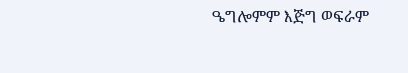ዔግሎምም እጅግ ወፍራም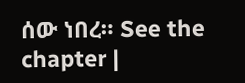ሰው ነበረ። See the chapter |